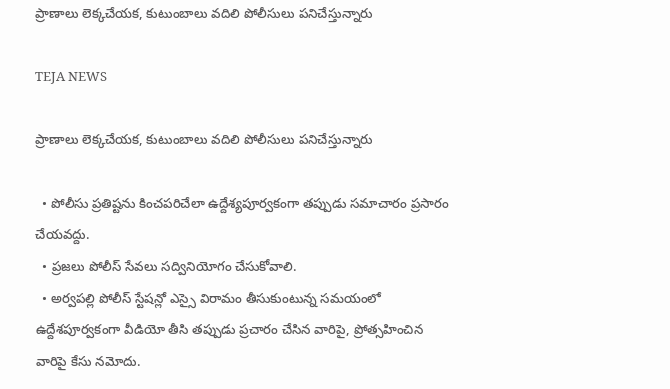ప్రాణాలు లెక్కచేయక, కుటుంబాలు వదిలి పోలీసులు పనిచేస్తున్నారు

TEJA NEWS

ప్రాణాలు లెక్కచేయక, కుటుంబాలు వదిలి పోలీసులు పనిచేస్తున్నారు

  • పోలీసు ప్రతిష్టను కించపరిచేలా ఉద్దేశ్యపూర్వకంగా తప్పుడు సమాచారం ప్రసారం చేయవద్దు.
  • ప్రజలు పోలీస్ సేవలు సద్వినియోగం చేసుకోవాలి.
  • అర్వపల్లి పోలీస్ స్టేషన్లో ఎస్సై విరామం తీసుకుంటున్న సమయంలో ఉద్దేశపూర్వకంగా వీడియో తీసి తప్పుడు ప్రచారం చేసిన వారిపై, ప్రోత్సహించిన వారిపై కేసు నమోదు.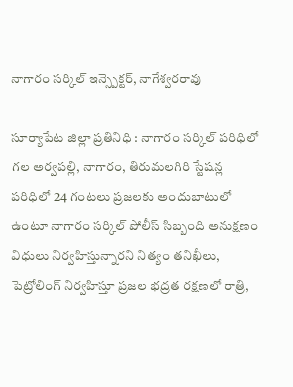నాగారం సర్కిల్ ఇన్స్పెక్టర్, నాగేశ్వరరావు

సూర్యాపేట జిల్లా ప్రతినిధి : నాగారం సర్కిల్ పరిధిలో గల అర్వపల్లి, నాగారం, తిరుమలగిరి స్టేషన్ల పరిధిలో 24 గంటలు ప్రజలకు అందుబాటులో ఉంటూ నాగారం సర్కిల్ పోలీస్ సిబ్బంది అనుక్షణం విధులు నిర్వహిస్తున్నారని నిత్యం తనిఖీలు, పెట్రోలింగ్ నిర్వహిస్తూ ప్రజల భద్రత రక్షణలో రాత్రి,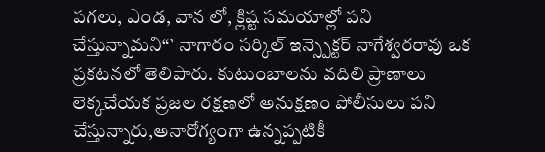పగలు, ఎండ, వాన లో, క్లిష్ట సమయాల్లో పని చేస్తున్నామని“` నాగారం సర్కిల్ ఇన్స్పెక్టర్ నాగేశ్వరరావు ఒక ప్రకటనలో తెలిపారు. కుటుంబాలను వదిలి ప్రాణాలు లెక్కచేయక ప్రజల రక్షణలో అనుక్షణం పోలీసులు పని చేస్తున్నారు,అనారోగ్యంగా ఉన్నప్పటికీ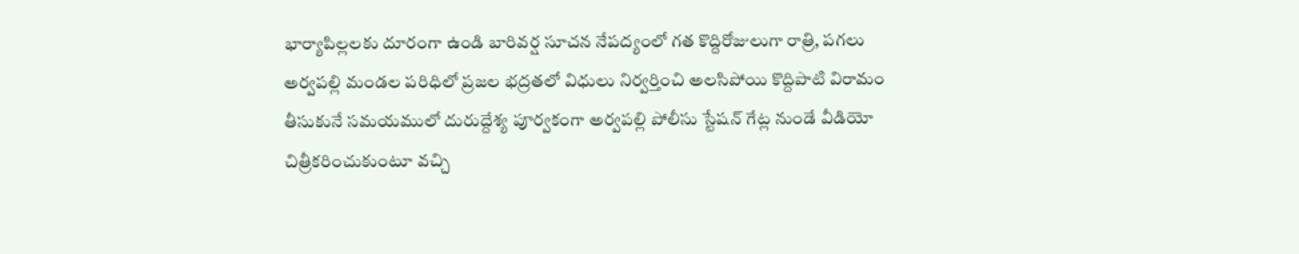భార్యాపిల్లలకు దూరంగా ఉండి బారివర్ష సూచన నేపద్యంలో గత కొద్దిరోజులుగా రాత్రి, పగలు అర్వపల్లి మండల పరిధిలో ప్రజల భద్రతలో విధులు నిర్వర్తించి అలసిపోయి కొద్దిపాటి విరామం తీసుకునే సమయములో దురుద్దేశ్య పూర్వకంగా అర్వపల్లి పోలీసు స్టేషన్ గేట్ల నుండే వీడియో చిత్రీకరించుకుంటూ వచ్చి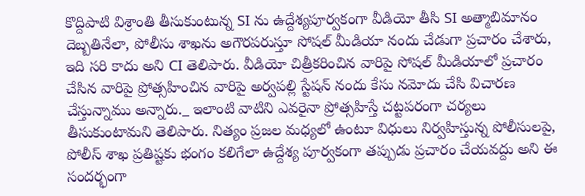కొద్దిపాటి విశ్రాంతి తీసుకుంటున్న SI ను ఉద్దేశ్యపూర్వకంగా వీడియో తీసి SI అత్మాబిమానం దెబ్బతినేలా, పోలీసు శాఖను అగౌరపరుస్తూ సోషల్ మీడియా నందు చేడుగా ప్రచారం చేశారు, ఇది సరి కాదు అని CI తెలిపారు. వీడియో చిత్రీకరించిన వారిపై సోషల్ మీడియాలో ప్రచారం చేసిన వారిపై ప్రోత్సహించిన వారిపై అర్వపల్లి స్టేషన్ నందు కేసు నమోదు చేసి విచారణ చేస్తున్నాము అన్నారు._ ఇలాంటి వాటిని ఎవరైనా ప్రోత్సహిస్తే చట్టపరంగా చర్యలు తీసుకుంటామని తెలిపారు. నిత్యం ప్రజల మధ్యలో ఉంటూ విధులు నిర్వహిస్తున్న పోలీసులపై, పోలీస్ శాఖ ప్రతిష్టకు భంగం కలిగేలా ఉద్దేశ్య పూర్వకంగా తప్పుడు ప్రచారం చేయవద్దు అని ఈ సందర్భంగా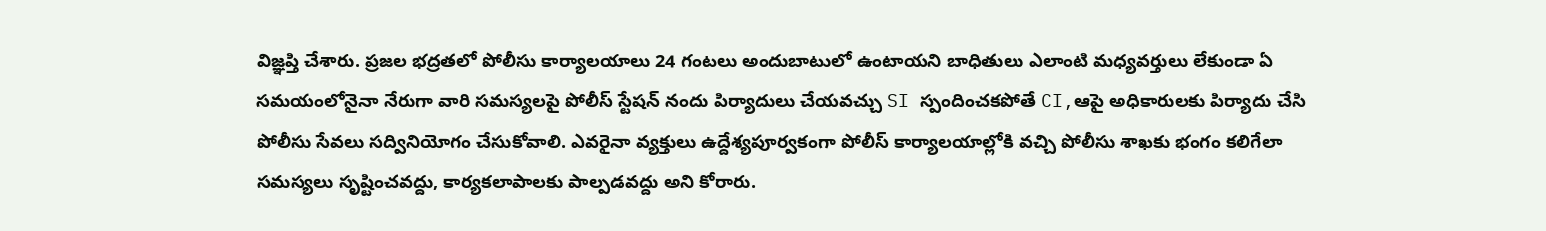విజ్ఞప్తి చేశారు. ప్రజల భద్రతలో పోలీసు కార్యాలయాలు 24 గంటలు అందుబాటులో ఉంటాయని బాధితులు ఎలాంటి మధ్యవర్తులు లేకుండా ఏ సమయంలోనైనా నేరుగా వారి సమస్యలపై పోలీస్ స్టేషన్ నందు పిర్యాదులు చేయవచ్చు SI స్పందించకపోతే CI,ఆపై అధికారులకు పిర్యాదు చేసి పోలీసు సేవలు సద్వినియోగం చేసుకోవాలి. ఎవరైనా వ్యక్తులు ఉద్దేశ్యపూర్వకంగా పోలీస్ కార్యాలయాల్లోకి వచ్చి పోలీసు శాఖకు భంగం కలిగేలా సమస్యలు సృష్టించవద్దు, కార్యకలాపాలకు పాల్పడవద్దు అని కోరారు.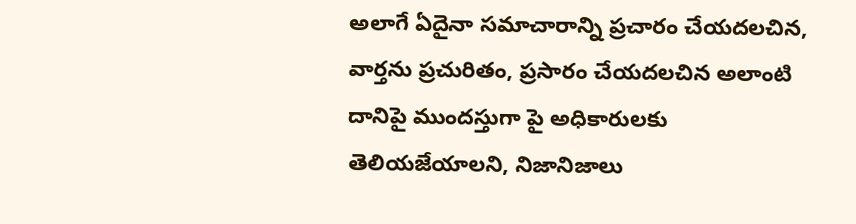అలాగే ఏదైనా సమాచారాన్ని ప్రచారం చేయదలచిన, వార్తను ప్రచురితం, ప్రసారం చేయదలచిన అలాంటి దానిపై ముందస్తుగా పై అధికారులకు తెలియజేయాలని, నిజానిజాలు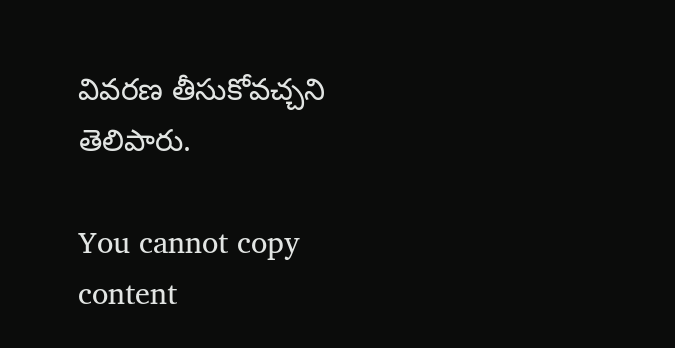వివరణ తీసుకోవచ్చని తెలిపారు.

You cannot copy content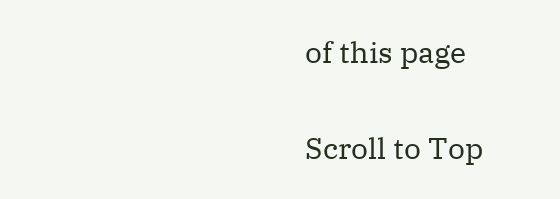of this page

Scroll to Top